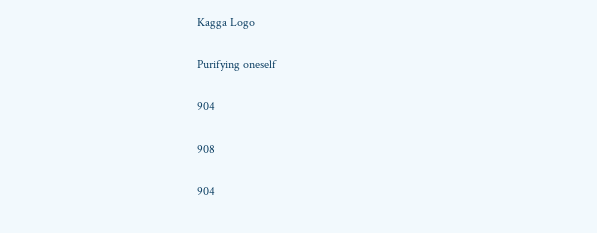Kagga Logo

Purifying oneself

904

908

904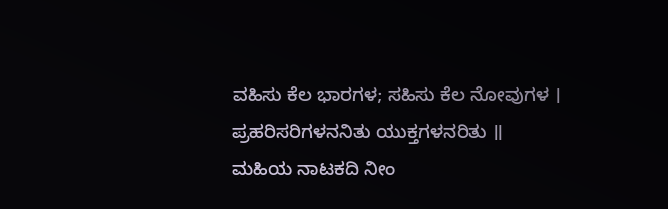ವಹಿಸು ಕೆಲ ಭಾರಗಳ; ಸಹಿಸು ಕೆಲ ನೋವುಗಳ ।
ಪ್ರಹರಿಸರಿಗಳನನಿತು ಯುಕ್ತಗಳನರಿತು ॥
ಮಹಿಯ ನಾಟಕದಿ ನೀಂ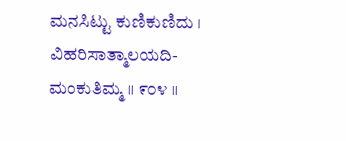ಮನಸಿಟ್ಟು ಕುಣಿಕುಣಿದು ।
ವಿಹರಿಸಾತ್ಮಾಲಯದಿ- ಮಂಕುತಿಮ್ಮ ॥ ೯೦೪ ॥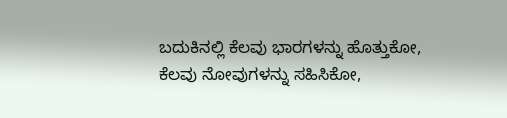ಬದುಕಿನಲ್ಲಿ ಕೆಲವು ಭಾರಗಳನ್ನು ಹೊತ್ತುಕೋ, ಕೆಲವು ನೋವುಗಳನ್ನು ಸಹಿಸಿಕೋ,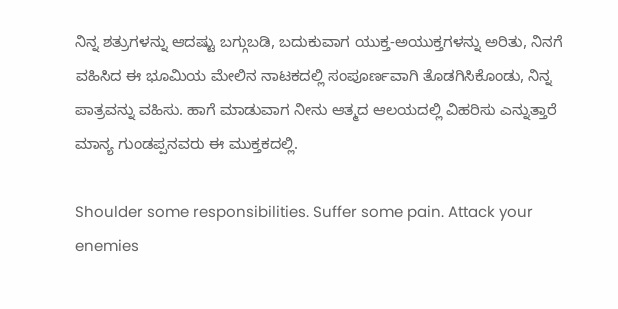ನಿನ್ನ ಶತ್ರುಗಳನ್ನು ಆದಷ್ಟು ಬಗ್ಗುಬಡಿ, ಬದುಕುವಾಗ ಯುಕ್ತ-ಅಯುಕ್ತಗಳನ್ನು ಅರಿತು, ನಿನಗೆ ವಹಿಸಿದ ಈ ಭೂಮಿಯ ಮೇಲಿನ ನಾಟಕದಲ್ಲಿ ಸಂಪೂರ್ಣವಾಗಿ ತೊಡಗಿಸಿಕೊಂಡು, ನಿನ್ನ ಪಾತ್ರವನ್ನು ವಹಿಸು. ಹಾಗೆ ಮಾಡುವಾಗ ನೀನು ಆತ್ಮದ ಆಲಯದಲ್ಲಿ ವಿಹರಿಸು ಎನ್ನುತ್ತಾರೆ ಮಾನ್ಯ ಗುಂಡಪ್ಪನವರು ಈ ಮುಕ್ತಕದಲ್ಲಿ.

Shoulder some responsibilities. Suffer some pain. Attack your enemies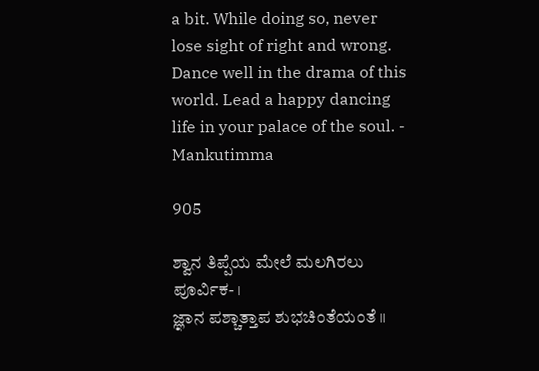a bit. While doing so, never lose sight of right and wrong. Dance well in the drama of this world. Lead a happy dancing life in your palace of the soul. - Mankutimma

905

ಶ್ವಾನ ತಿಪ್ಪೆಯ ಮೇಲೆ ಮಲಗಿರಲು ಪೂರ್ವಿಕ- ।
ಜ್ಞಾನ ಪಶ್ಚಾತ್ತಾಪ ಶುಭಚಿಂತೆಯಂತೆ ॥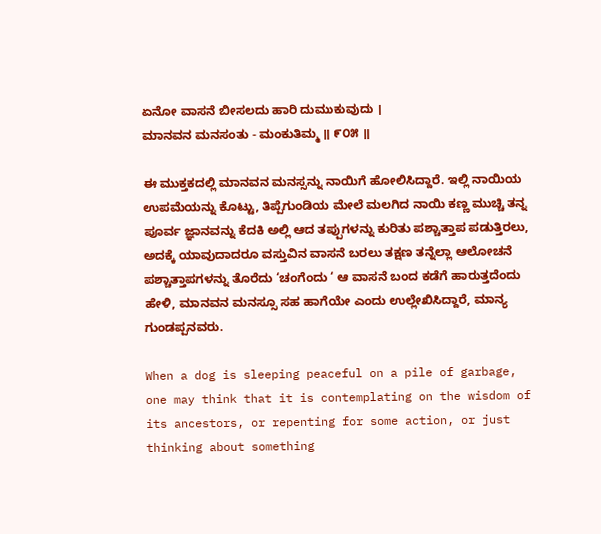ಏನೋ ವಾಸನೆ ಬೀಸಲದು ಹಾರಿ ದುಮುಕುವುದು ।
ಮಾನವನ ಮನಸಂತು - ಮಂಕುತಿಮ್ಮ ॥ ೯೦೫ ॥

ಈ ಮುಕ್ತಕದಲ್ಲಿ ಮಾನವನ ಮನಸ್ಸನ್ನು ನಾಯಿಗೆ ಹೋಲಿಸಿದ್ದಾರೆ. ಇಲ್ಲಿ ನಾಯಿಯ ಉಪಮೆಯನ್ನು ಕೊಟ್ಟು, ತಿಪ್ಪೆಗುಂಡಿಯ ಮೇಲೆ ಮಲಗಿದ ನಾಯಿ ಕಣ್ಣ ಮುಚ್ಚಿ ತನ್ನ ಪೂರ್ವ ಜ್ಞಾನವನ್ನು ಕೆದಕಿ ಅಲ್ಲಿ ಆದ ತಪ್ಪುಗಳನ್ನು ಕುರಿತು ಪಶ್ಚಾತ್ತಾಪ ಪಡುತ್ತಿರಲು, ಅದಕ್ಕೆ ಯಾವುದಾದರೂ ವಸ್ತುವಿನ ವಾಸನೆ ಬರಲು ತಕ್ಷಣ ತನ್ನೆಲ್ಲಾ ಆಲೋಚನೆ ಪಶ್ಚಾತ್ತಾಪಗಳನ್ನು ತೊರೆದು ‘ಚಂಗೆಂದು ‘ ಆ ವಾಸನೆ ಬಂದ ಕಡೆಗೆ ಹಾರುತ್ತದೆಂದು ಹೇಳಿ, ಮಾನವನ ಮನಸ್ಸೂ ಸಹ ಹಾಗೆಯೇ ಎಂದು ಉಲ್ಲೇಖಿಸಿದ್ದಾರೆ, ಮಾನ್ಯ ಗುಂಡಪ್ಪನವರು.

When a dog is sleeping peaceful on a pile of garbage, one may think that it is contemplating on the wisdom of its ancestors, or repenting for some action, or just thinking about something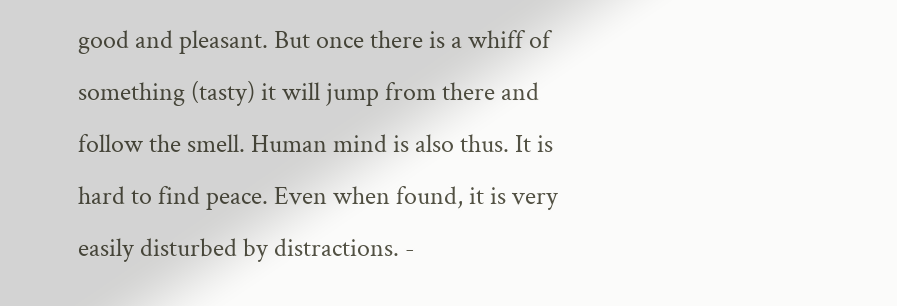good and pleasant. But once there is a whiff of something (tasty) it will jump from there and follow the smell. Human mind is also thus. It is hard to find peace. Even when found, it is very easily disturbed by distractions. -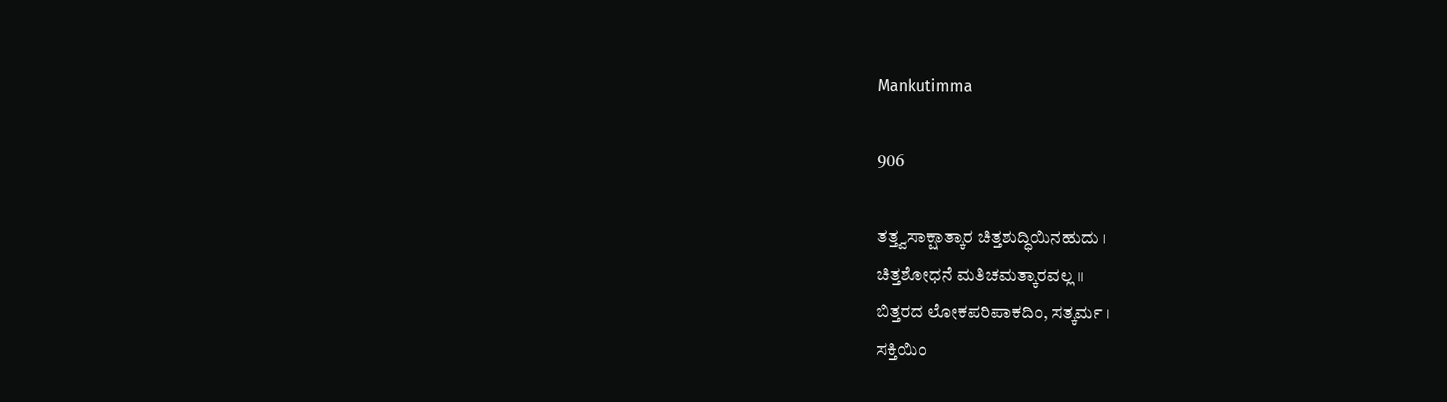Mankutimma

906

ತತ್ತ್ವಸಾಕ್ಷಾತ್ಕಾರ ಚಿತ್ತಶುದ್ಧಿಯಿನಹುದು ।
ಚಿತ್ತಶೋಧನೆ ಮತಿಚಮತ್ಕಾರವಲ್ಲ ॥
ಬಿತ್ತರದ ಲೋಕಪರಿಪಾಕದಿಂ, ಸತ್ಕರ್ಮ ।
ಸಕ್ತಿಯಿಂ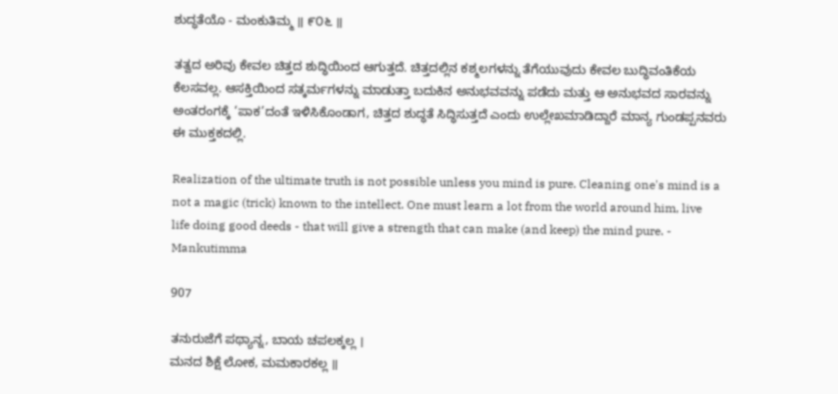ಶುದ್ಧತೆಯೊ - ಮಂಕುತಿಮ್ಮ ॥ ೯೦೬ ॥

ತತ್ವದ ಅರಿವು ಕೇವಲ ಚಿತ್ತದ ಶುದ್ಧಿಯಿಂದ ಆಗುತ್ತದೆ. ಚಿತ್ತದಲ್ಲಿನ ಕಶ್ಮಲಗಳನ್ನು ತೆಗೆಯುವುದು ಕೇವಲ ಬುದ್ಧಿವಂತಿಕೆಯ ಕೆಲಸವಲ್ಲ. ಆಸಕ್ತಿಯಿಂದ ಸತ್ಕರ್ಮಗಳನ್ನು ಮಾಡುತ್ತಾ ಬದುಕಿನ ಅನುಭವವನ್ನು ಪಡೆದು ಮತ್ತು ಆ ಅನುಭವದ ಸಾರವನ್ನು ಅಂತರಂಗಕ್ಕೆ ‘ಪಾಕ’ದಂತೆ ಇಳಿಸಿಕೊಂಡಾಗ, ಚಿತ್ತದ ಶುದ್ಧತೆ ಸಿದ್ಧಿಸುತ್ತದೆ ಎಂದು ಉಲ್ಲೇಖಮಾಡಿದ್ದಾರೆ ಮಾನ್ಯ ಗುಂಡಪ್ಪನವರು ಈ ಮುಕ್ತಕದಲ್ಲಿ.

Realization of the ultimate truth is not possible unless you mind is pure. Cleaning one's mind is a not a magic (trick) known to the intellect. One must learn a lot from the world around him, live life doing good deeds - that will give a strength that can make (and keep) the mind pure. - Mankutimma

907

ತನುರುಜೆಗೆ ಪಥ್ಯಾನ್ನ, ಬಾಯ ಚಪಲಕ್ಕಲ್ಲ ।
ಮನದ ಶಿಕ್ಷೆ ಲೋಕ, ಮಮಕಾರಕಲ್ಲ ॥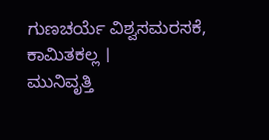ಗುಣಚರ್ಯೆ ವಿಶ್ವಸಮರಸಕೆ, ಕಾಮಿತಕಲ್ಲ ।
ಮುನಿವೃತ್ತಿ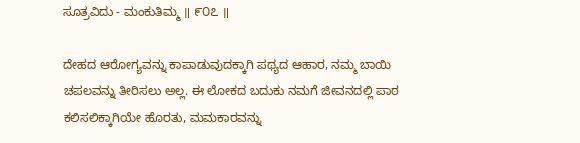ಸೂತ್ರವಿದು - ಮಂಕುತಿಮ್ಮ ॥ ೯೦೭ ॥

ದೇಹದ ಆರೋಗ್ಯವನ್ನು ಕಾಪಾಡುವುದಕ್ಕಾಗಿ ಪಥ್ಯದ ಆಹಾರ, ನಮ್ಮ ಬಾಯಿ ಚಪಲವನ್ನು ತೀರಿಸಲು ಅಲ್ಲ. ಈ ಲೋಕದ ಬದುಕು ನಮಗೆ ಜೀವನದಲ್ಲಿ ಪಾಠ ಕಲಿಸಲಿಕ್ಕಾಗಿಯೇ ಹೊರತು, ಮಮಕಾರವನ್ನು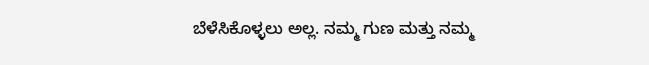ಬೆಳೆಸಿಕೊಳ್ಳಲು ಅಲ್ಲ. ನಮ್ಮ ಗುಣ ಮತ್ತು ನಮ್ಮ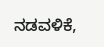ನಡವಳಿಕೆ,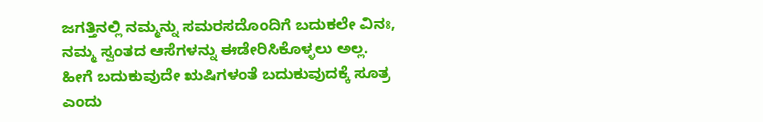ಜಗತ್ತಿನಲ್ಲಿ ನಮ್ಮನ್ನು ಸಮರಸದೊಂದಿಗೆ ಬದುಕಲೇ ವಿನಃ, ನಮ್ಮ ಸ್ವಂತದ ಆಸೆಗಳನ್ನು ಈಡೇರಿಸಿಕೊಳ್ಳಲು ಅಲ್ಲ. ಹೀಗೆ ಬದುಕುವುದೇ ಋಷಿಗಳಂತೆ ಬದುಕುವುದಕ್ಕೆ ಸೂತ್ರ ಎಂದು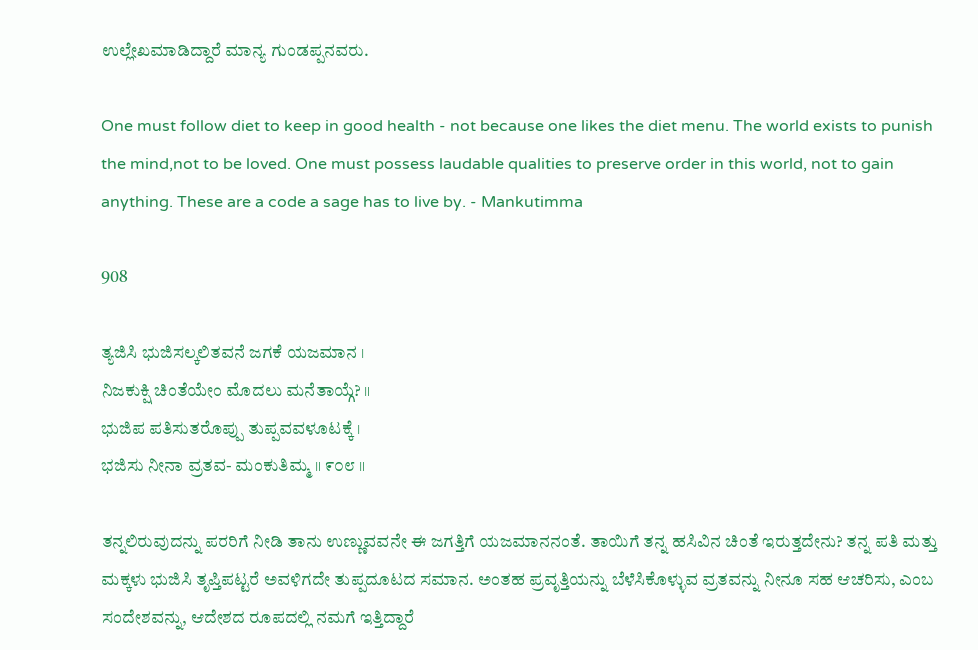ಉಲ್ಲೇಖಮಾಡಿದ್ದಾರೆ ಮಾನ್ಯ ಗುಂಡಪ್ಪನವರು.

One must follow diet to keep in good health - not because one likes the diet menu. The world exists to punish the mind,not to be loved. One must possess laudable qualities to preserve order in this world, not to gain anything. These are a code a sage has to live by. - Mankutimma

908

ತ್ಯಜಿಸಿ ಭುಜಿಸಲ್ಕಲಿತವನೆ ಜಗಕೆ ಯಜಮಾನ ।
ನಿಜಕುಕ್ಷಿ ಚಿಂತೆಯೇಂ ಮೊದಲು ಮನೆತಾಯ್ಗೆ? ॥
ಭುಜಿಪ ಪತಿಸುತರೊಪ್ಪು ತುಪ್ಪವವಳೂಟಕ್ಕೆ ।
ಭಜಿಸು ನೀನಾ ವ್ರತವ- ಮಂಕುತಿಮ್ಮ ॥ ೯೦೮ ॥

ತನ್ನಲಿರುವುದನ್ನು ಪರರಿಗೆ ನೀಡಿ ತಾನು ಉಣ್ಣುವವನೇ ಈ ಜಗತ್ತಿಗೆ ಯಜಮಾನನಂತೆ. ತಾಯಿಗೆ ತನ್ನ ಹಸಿವಿನ ಚಿಂತೆ ಇರುತ್ತದೇನು? ತನ್ನ ಪತಿ ಮತ್ತು ಮಕ್ಕಳು ಭುಜಿಸಿ ತೃಪ್ತಿಪಟ್ಟರೆ ಅವಳಿಗದೇ ತುಪ್ಪದೂಟದ ಸಮಾನ. ಅಂತಹ ಪ್ರವೃತ್ತಿಯನ್ನು ಬೆಳೆಸಿಕೊಳ್ಳುವ ವ್ರತವನ್ನು ನೀನೂ ಸಹ ಆಚರಿಸು, ಎಂಬ ಸಂದೇಶವನ್ನು, ಆದೇಶದ ರೂಪದಲ್ಲಿ ನಮಗೆ ಇತ್ತಿದ್ದಾರೆ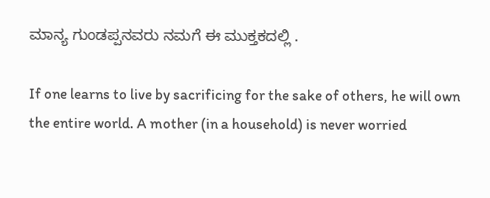ಮಾನ್ಯ ಗುಂಡಪ್ಪನವರು ನಮಗೆ ಈ ಮುಕ್ತಕದಲ್ಲಿ .

If one learns to live by sacrificing for the sake of others, he will own the entire world. A mother (in a household) is never worried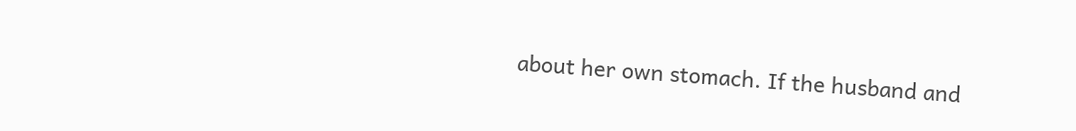about her own stomach. If the husband and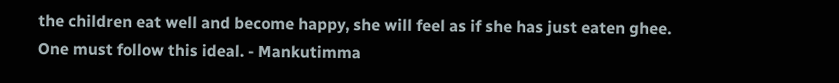the children eat well and become happy, she will feel as if she has just eaten ghee. One must follow this ideal. - Mankutimma